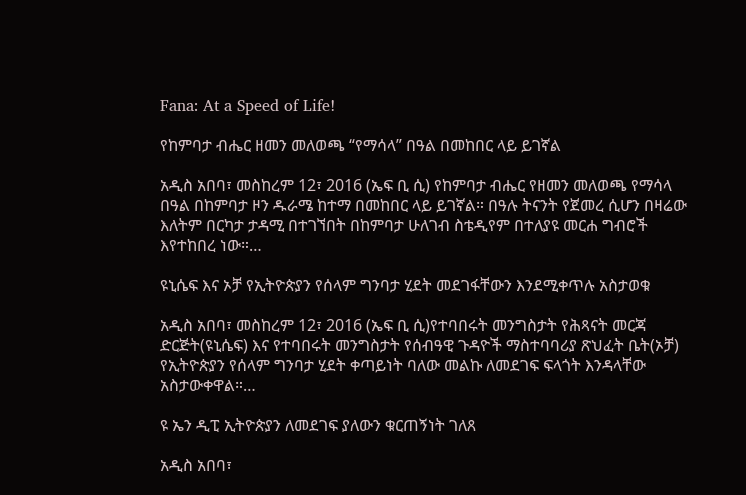Fana: At a Speed of Life!

የከምባታ ብሔር ዘመን መለወጫ “የማሳላ” በዓል በመከበር ላይ ይገኛል

አዲስ አበባ፣ መስከረም 12፣ 2016 (ኤፍ ቢ ሲ) የከምባታ ብሔር የዘመን መለወጫ የማሳላ በዓል በከምባታ ዞን ዱራሜ ከተማ በመከበር ላይ ይገኛል። በዓሉ ትናንት የጀመረ ሲሆን በዛሬው እለትም በርካታ ታዳሚ በተገኘበት በከምባታ ሁለገብ ስቴዲየም በተለያዩ መርሐ ግብሮች እየተከበረ ነው።…

ዩኒሴፍ እና ኦቻ የኢትዮጵያን የሰላም ግንባታ ሂደት መደገፋቸውን እንደሚቀጥሉ አስታወቁ

አዲስ አበባ፣ መስከረም 12፣ 2016 (ኤፍ ቢ ሲ)የተባበሩት መንግስታት የሕጻናት መርጃ ድርጅት(ዩኒሴፍ) እና የተባበሩት መንግስታት የሰብዓዊ ጉዳዮች ማስተባባሪያ ጽህፈት ቤት(ኦቻ) የኢትዮጵያን የሰላም ግንባታ ሂደት ቀጣይነት ባለው መልኩ ለመደገፍ ፍላጎት እንዳላቸው አስታውቀዋል።…

ዩ ኤን ዲፒ ኢትዮጵያን ለመደገፍ ያለውን ቁርጠኝነት ገለጸ

አዲስ አበባ፣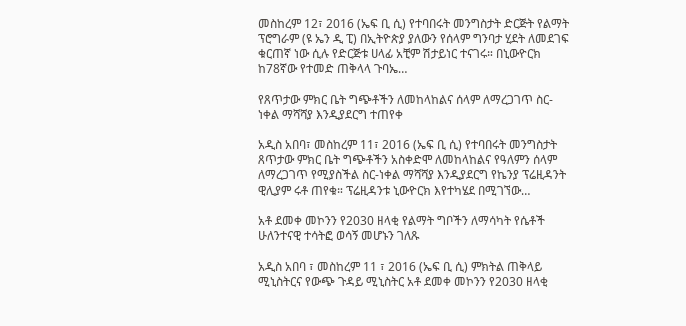መስከረም 12፣ 2016 (ኤፍ ቢ ሲ) የተባበሩት መንግስታት ድርጅት የልማት ፕሮግራም (ዩ ኤን ዲ ፒ) በኢትዮጵያ ያለውን የሰላም ግንባታ ሂደት ለመደገፍ ቁርጠኛ ነው ሲሉ የድርጅቱ ሀላፊ አቺም ሽታይነር ተናገሩ። በኒውዮርክ ከ78ኛው የተመድ ጠቅላላ ጉባኤ…

የጸጥታው ምክር ቤት ግጭቶችን ለመከላከልና ሰላም ለማረጋገጥ ስር-ነቀል ማሻሻያ እንዲያደርግ ተጠየቀ

አዲስ አበባ፣ መስከረም 11፣ 2016 (ኤፍ ቢ ሲ) የተባበሩት መንግስታት ጸጥታው ምክር ቤት ግጭቶችን አስቀድሞ ለመከላከልና የዓለምን ሰላም ለማረጋገጥ የሚያስችል ስር-ነቀል ማሻሻያ እንዲያደርግ የኬንያ ፕሬዚዳንት ዊሊያም ሩቶ ጠየቁ። ፕሬዚዳንቱ ኒውዮርክ እየተካሄደ በሚገኘው…

አቶ ደመቀ መኮንን የ2030 ዘላቂ የልማት ግቦችን ለማሳካት የሴቶች ሁለንተናዊ ተሳትፎ ወሳኝ መሆኑን ገለጹ

አዲስ አበባ ፣ መስከረም 11 ፣ 2016 (ኤፍ ቢ ሲ) ምክትል ጠቅላይ ሚኒስትርና የውጭ ጉዳይ ሚኒስትር አቶ ደመቀ መኮንን የ2030 ዘላቂ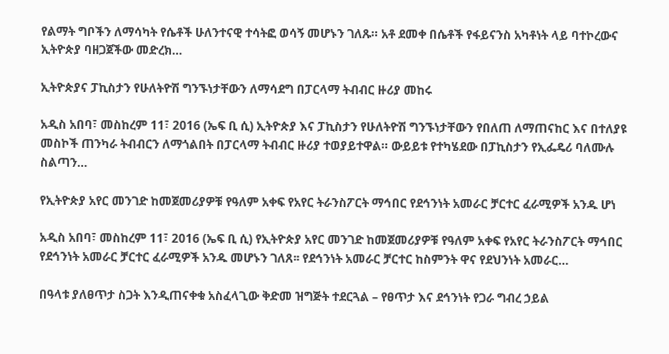የልማት ግቦችን ለማሳካት የሴቶች ሁለንተናዊ ተሳትፎ ወሳኝ መሆኑን ገለጹ። አቶ ደመቀ በሴቶች የፋይናንስ አካቶነት ላይ ባተኮረውና ኢትዮጵያ ባዘጋጀችው መድረክ…

ኢትዮጵያና ፓኪስታን የሁለትዮሽ ግንኙነታቸውን ለማሳደግ በፓርላማ ትብብር ዙሪያ መከሩ

አዲስ አበባ፣ መስከረም 11፣ 2016 (ኤፍ ቢ ሲ) ኢትዮጵያ እና ፓኪስታን የሁለትዮሽ ግንኙነታቸውን የበለጠ ለማጠናከር እና በተለያዩ መስኮች ጠንካራ ትብብርን ለማጎልበት በፓርላማ ትብብር ዙሪያ ተወያይተዋል። ውይይቱ የተካሄደው በፓኪስታን የኢፌዴሪ ባለሙሉ ስልጣን…

የኢትዮጵያ አየር መንገድ ከመጀመሪያዎቹ የዓለም አቀፍ የአየር ትራንስፖርት ማኅበር የደኅንነት አመራር ቻርተር ፈራሚዎች አንዱ ሆነ

አዲስ አበባ፣ መስከረም 11፣ 2016 (ኤፍ ቢ ሲ) የኢትዮጵያ አየር መንገድ ከመጀመሪያዎቹ የዓለም አቀፍ የአየር ትራንስፖርት ማኅበር የደኅንነት አመራር ቻርተር ፈራሚዎች አንዱ መሆኑን ገለጸ፡፡ የደኅንነት አመራር ቻርተር ከስምንት ዋና የደህንነት አመራር…

በዓላቱ ያለፀጥታ ስጋት እንዲጠናቀቁ አስፈላጊው ቅድመ ዝግጅት ተደርጓል – የፀጥታ እና ደኅንነት የጋራ ግብረ ኃይል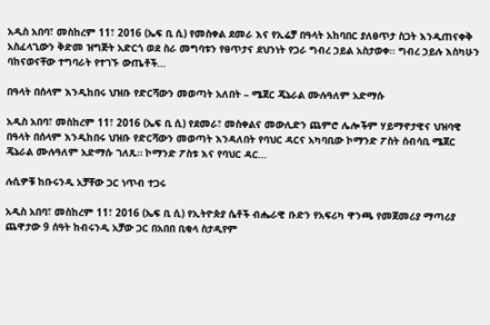አዲስ አበባ፣ መስከረም 11፣ 2016 (ኤፍ ቢ ሲ) የመስቀል ደመራ እና የኢሬቻ በዓላት አከባበር ያለፀጥታ ስጋት እንዲጠናቀቅ አስፈላጊውን ቅድመ ዝግጅት አድርጎ ወደ ስራ መግባቱን የፀጥታና ደህንነት የጋራ ግብረ ኃይል አስታወቀ፡፡ ግብረ ኃይሉ እስካሁን ባከናወናቸው ተግባራት የተገኙ ውጤቶች…

በዓላት በሰላም እንዲከበሩ ህዝቡ የድርሻውን መወጣት አለበት – ሜጀር ጄኔራል ሙሉዓለም አድማሱ

አዲስ አበባ፣ መስከረም 11፣ 2016 (ኤፍ ቢ ሲ) የደመራ፣ መስቀልና መውሊድን ጨምሮ ሌሎችም ሃይማኖታዊና ህዝባዊ በዓላት በሰላም እንዲከበሩ ህዝቡ የድርሻውን መወጣት እንዳለበት የባህር ዳርና አካባቢው ኮማንድ ፖስት ሰብሳቢ ሜጀር ጄኔራል ሙሉዓለም አድማሱ ገለጹ። ኮማንድ ፖስቱ እና የባህር ዳር…

ሉሲዎቹ ከቡሩንዲ አቻቸው ጋር ነጥብ ተጋሩ

አዲስ አበባ፣ መስከረም 11፣ 2016 (ኤፍ ቢ ሲ) የኢትዮጵያ ሴቶች ብሔራዊ ቡድን የአፍሪካ ዋንጫ የመጀመሪያ ማጣሪያ ጨዋታው 9 ሰዓት ከብሩንዲ አቻው ጋር በአበበ ቢቂላ ስታዲየም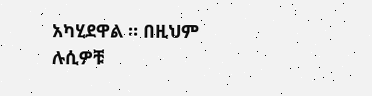አካሂደዋል ። በዚህም ሉሲዎቹ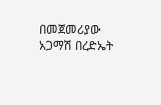በመጀመሪያው አጋማሽ በረድኤት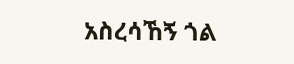አስረሳኸኝ ጎል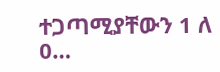ተጋጣሚያቸውን 1 ለ 0…